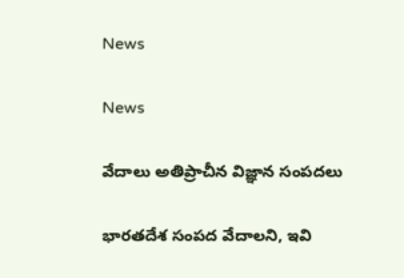News

News

వేదాలు అతిప్రాచీన విజ్ఞాన సంపదలు

భారతదేశ సంపద వేదాలని, ఇవి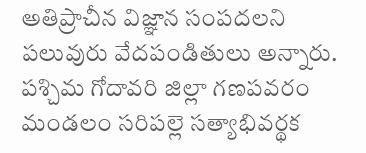అతిప్రాచీన విజ్ఞాన సంపదలని పలువురు వేదపండితులు అన్నారు. పశ్చిమ గోదావరి జిల్లా గణపవరం మండలం సరిపల్లె సత్యాభివర్థక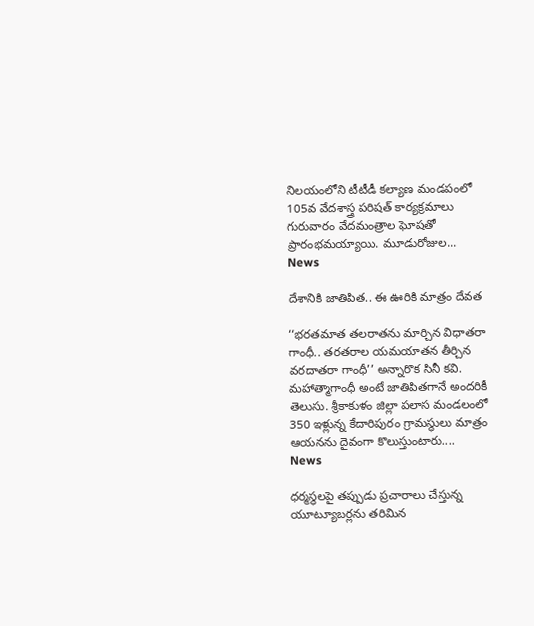నిలయంలోని టీటీడీ కల్యాణ మండపంలో 105వ వేదశాస్త్ర పరిషత్‌ కార్యక్రమాలు గురువారం వేదమంత్రాల ఘోషతో ప్రారంభమయ్యాయి. మూడురోజుల...
News

దేశానికి జాతిపిత.. ఈ ఊరికి మాత్రం దేవత

‘‘భరతమాత తలరాతను మార్చిన విధాతరా గాంధీ.. తరతరాల యమయాతన తీర్చిన వరదాతరా గాంధీ’’ అన్నారొక సినీ కవి. మహాత్మాగాంధీ అంటే జాతిపితగానే అందరికీ తెలుసు. శ్రీకాకుళం జిల్లా పలాస మండలంలో 350 ఇళ్లున్న కేదారిపురం గ్రామస్థులు మాత్రం ఆయనను దైవంగా కొలుస్తుంటారు....
News

ధర్మస్థలపై తప్పుడు ప్రచారాలు చేస్తున్న యూట్యూబర్లను తరిమిన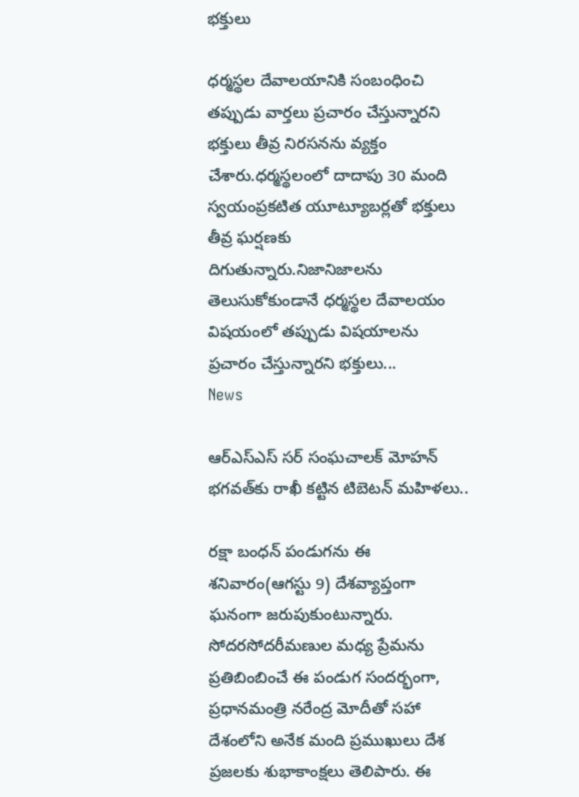భక్తులు

ధర్మస్థల దేవాలయానికి సంబంధించి తప్పుడు వార్తలు ప్రచారం చేస్తున్నారని భక్తులు తీవ్ర నిరసనను వ్యక్తం చేశారు.ధర్మస్థలంలో దాదాపు 30 మంది స్వయంప్రకటిత యూట్యూబర్లతో భక్తులు తీవ్ర ఘర్షణకు దిగుతున్నారు.నిజానిజాలను తెలుసుకోకుండానే ధర్మస్థల దేవాలయం విషయంలో తప్పుడు విషయాలను ప్రచారం చేస్తున్నారని భక్తులు...
News

ఆర్ఎస్ఎస్ సర్ సంఘచాలక్ మోహన్ భగవత్‌కు రాఖీ కట్టిన టిబెటన్ మహిళలు..

రక్షా బంధన్ పండుగను ఈ శనివారం(ఆగస్టు 9) దేశవ్యాప్తంగా ఘనంగా జరుపుకుంటున్నారు. సోదరసోదరీమణుల మధ్య ప్రేమను ప్రతిబింబించే ఈ పండుగ సందర్భంగా, ప్రధానమంత్రి నరేంద్ర మోదీతో సహా దేశంలోని అనేక మంది ప్రముఖులు దేశ ప్రజలకు శుభాకాంక్షలు తెలిపారు. ఈ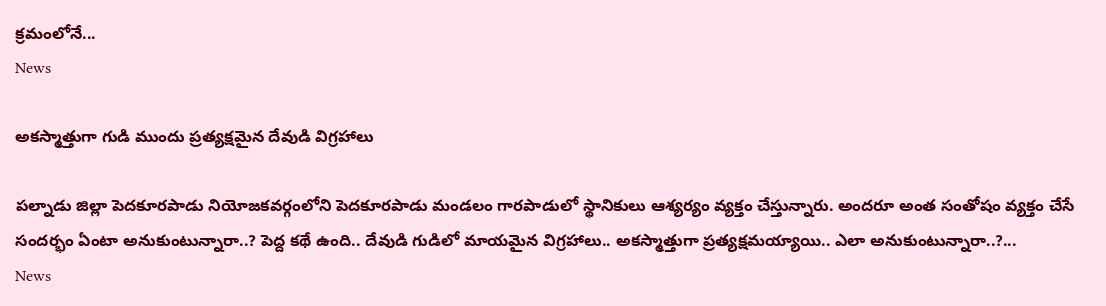క్రమంలోనే...
News

అకస్మాత్తుగా గుడి ముందు ప్రత్యక్షమైన దేవుడి విగ్రహాలు

పల్నాడు జిల్లా పెదకూరపాడు నియోజకవర్గంలోని పెదకూరపాడు మండలం గారపాడులో స్థానికులు ఆశ్యర్యం వ్యక్తం చేస్తున్నారు. అందరూ అంత సంతోషం వ్యక్తం చేసే సందర్భం ఏంటా అనుకుంటున్నారా..? పెద్ద కథే ఉంది.. దేవుడి గుడిలో మాయమైన విగ్రహాలు.. అకస్మాత్తుగా ప్రత్యక్షమయ్యాయి.. ఎలా అనుకుంటున్నారా..?...
News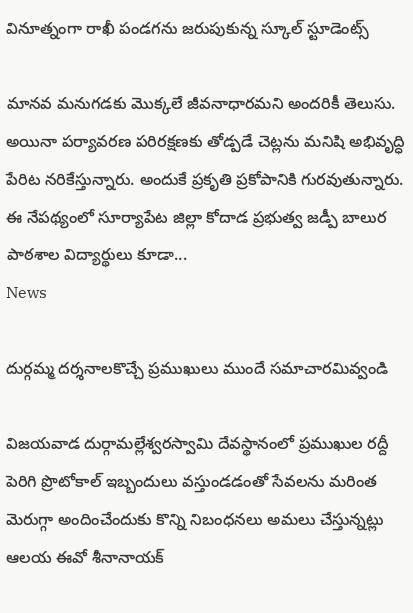వినూత్నంగా రాఖీ పండగను జరుపుకున్న స్కూల్ స్టూడెంట్స్

మానవ మనుగడకు మొక్కలే జీవనాధారమని అందరికీ తెలుసు. అయినా పర్యావరణ పరిరక్షణకు తోడ్పడే చెట్లను మనిషి అభివృద్ధి పేరిట నరికేస్తున్నారు. అందుకే ప్రకృతి ప్రకోపానికి గురవుతున్నారు. ఈ నేపథ్యంలో సూర్యాపేట జిల్లా కోదాడ ప్రభుత్వ జడ్పీ బాలుర పాఠశాల విద్యార్థులు కూడా...
News

దుర్గమ్మ దర్శనాలకొచ్చే ప్రముఖులు ముందే సమాచారమివ్వండి

విజయవాడ దుర్గామల్లేశ్వరస్వామి దేవస్థానంలో ప్రముఖుల రద్దీ పెరిగి ప్రొటోకాల్‌ ఇబ్బందులు వస్తుండడంతో సేవలను మరింత మెరుగ్గా అందించేందుకు కొన్ని నిబంధనలు అమలు చేస్తున్నట్లు ఆలయ ఈవో శీనానాయక్‌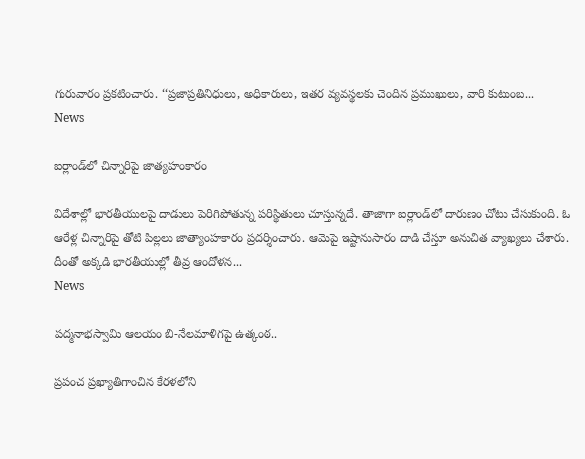గురువారం ప్రకటించారు. ‘‘ప్రజాప్రతినిధులు, అధికారులు, ఇతర వ్యవస్థలకు చెందిన ప్రముఖులు, వారి కుటుంబ...
News

ఐర్లాండ్‌లో చిన్నారిపై జాత్యహంకారం

విదేశాల్లో భారతీయులపై దాడులు పెరిగిపోతున్న పరిస్థితులు చూస్తున్నదే. తాజాగా ఐర్లాండ్‌లో దారుణం చోటు చేసుకుంది. ఓ ఆరేళ్ల చిన్నారిపై తోటి పిల్లలు జాత్యాంహకారం ప్రదర్శించారు. ఆమెపై ఇష్టానుసారం దాడి చేస్తూ అనుచిత వ్యాఖ్యలు చేశారు. దీంతో అక్కడి భారతీయుల్లో తీవ్ర ఆందోళన...
News

పద్మనాభస్వామి ఆలయం బి-నేలమాళిగపై ఉత్కంఠ..

ప్రపంచ ప్రఖ్యాతిగాంచిన కేరళలోని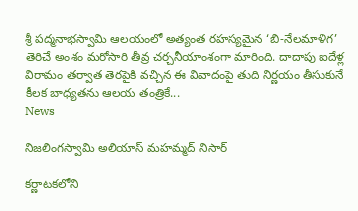శ్రీ పద్మనాభస్వామి ఆలయంలో అత్యంత రహస్యమైన ‘బి-నేలమాళిగ’ తెరిచే అంశం మరోసారి తీవ్ర చర్చనీయాంశంగా మారింది. దాదాపు ఐదేళ్ల విరామం తర్వాత తెరపైకి వచ్చిన ఈ వివాదంపై తుది నిర్ణయం తీసుకునే కీలక బాధ్యతను ఆలయ తంత్రికే...
News

నిజలింగస్వామి అలియాస్‌ మహమ్మద్‌ నిసార్‌

కర్ణాటకలోని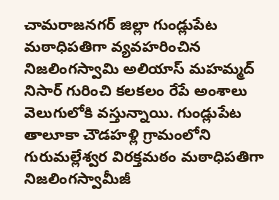చామరాజనగర్‌ జిల్లా గుండ్లుపేట మఠాధిపతిగా వ్యవహరించిన నిజలింగస్వామి అలియాస్‌ మహమ్మద్‌ నిసార్‌ గురించి కలకలం రేపే అంశాలు వెలుగులోకి వస్తున్నాయి. గుండ్లుపేట తాలూకా చౌడహళ్లి గ్రామంలోని గురుమల్లేశ్వర విరక్తమఠం మఠాధిపతిగా నిజలింగస్వామీజీ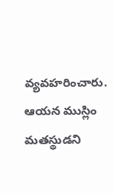వ్యవహరించారు. ఆయన ముస్లిం మతస్థుడని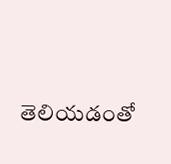తెలియడంతో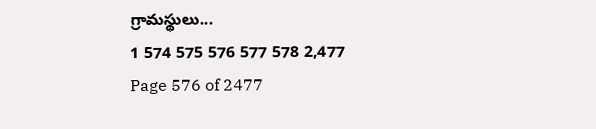గ్రామస్థులు...
1 574 575 576 577 578 2,477
Page 576 of 2477